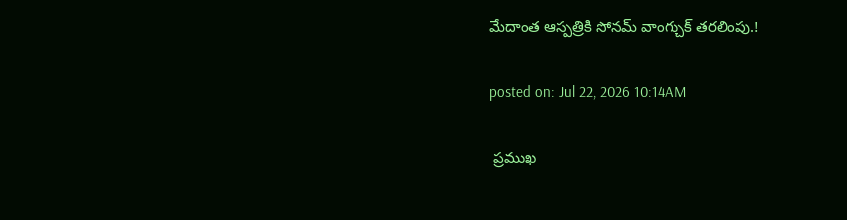మేదాంత ఆస్పత్రికి సోనమ్ వాంగ్చుక్ తరలింపు.!

posted on: Jul 22, 2026 10:14AM

 ప్రముఖ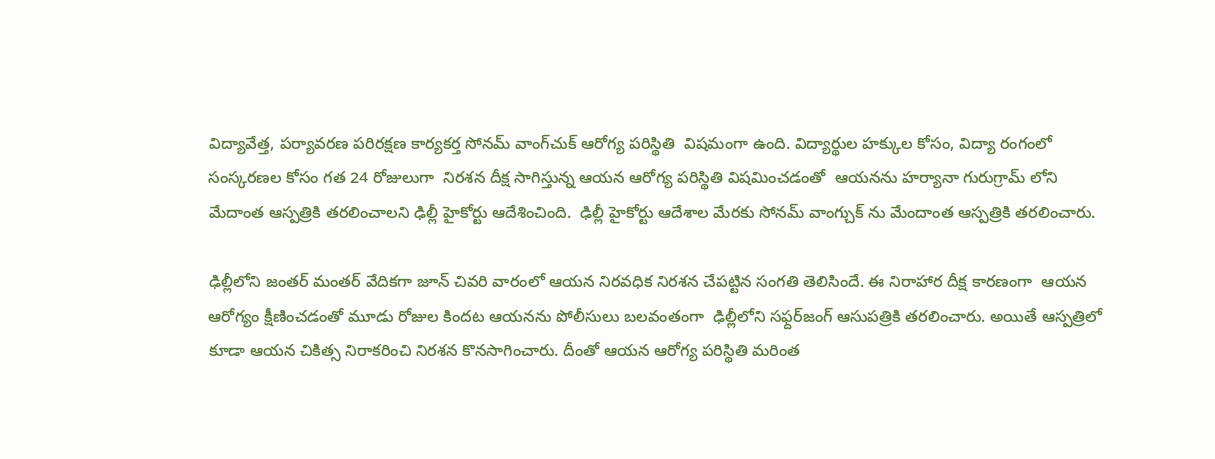విద్యావేత్త, పర్యావరణ పరిరక్షణ కార్యకర్త సోనమ్ వాంగ్‌చుక్ ఆరోగ్య పరిస్థితి  విషమంగా ఉంది. విద్యార్థుల హక్కుల కోసం, విద్యా రంగంలో సంస్కరణల కోసం గత 24 రోజులుగా  నిరశన దీక్ష సాగిస్తున్న ఆయన ఆరోగ్య పరిస్థితి విషమించడంతో  ఆయనను హర్యానా గురుగ్రామ్ లోని మేదాంత ఆస్పత్రికి తరలించాలని ఢిల్లీ హైకోర్టు ఆదేశించింది.  ఢిల్లీ హైకోర్టు ఆదేశాల మేరకు సోనమ్ వాంగ్చుక్ ను మేందాంత ఆస్పత్రికి తరలించారు.

ఢిల్లీలోని జంతర్ మంతర్ వేదికగా జూన్ చివరి వారంలో ఆయన నిరవధిక నిరశన చేపట్టిన సంగతి తెలిసిందే. ఈ నిరాహార దీక్ష కారణంగా  ఆయన ఆరోగ్యం క్షీణించడంతో మూడు రోజుల కిందట ఆయనను పోలీసులు బలవంతంగా  ఢిల్లీలోని సఫ్దర్‌జంగ్ ఆసుపత్రికి తరలించారు. అయితే ఆస్పత్రిలో కూడా ఆయన చికిత్స నిరాకరించి నిరశన కొనసాగించారు. దీంతో ఆయన ఆరోగ్య పరిస్థితి మరింత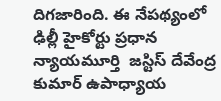దిగజారింది. ఈ నేపథ్యంలో   ఢిల్లీ హైకోర్టు ప్రధాన న్యాయమూర్తి  జస్టిస్ దేవేంద్ర కుమార్ ఉపాధ్యాయ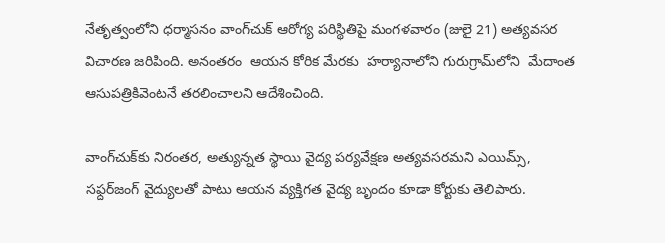నేతృత్వంలోని ధర్మాసనం వాంగ్‌చుక్ ఆరోగ్య పరిస్థితిపై మంగళవారం (జులై 21) అత్యవసర విచారణ జరిపింది. అనంతరం  ఆయన కోరిక మేరకు  హర్యానాలోని గురుగ్రామ్‌లోని  మేదాంత ఆసుపత్రికివెంటనే తరలించాలని ఆదేశించింది.

వాంగ్‌చుక్‌కు నిరంతర, అత్యున్నత స్థాయి వైద్య పర్యవేక్షణ అత్యవసరమని ఎయిమ్స్, సఫ్దర్‌జంగ్ వైద్యులతో పాటు ఆయన వ్యక్తిగత వైద్య బృందం కూడా కోర్టుకు తెలిపారు.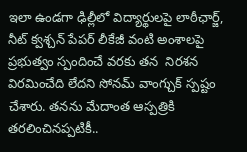ఇలా ఉండగా ఢిల్లీలో విద్యార్థులపై లాఠీఛార్జ్, నీట్ క్వశ్చన్ పేపర్ లీకేజీ వంటి అంశాలపై ప్రభుత్వం స్పందించే వరకు తన  నిరశన విరమించేది లేదని సోనమ్ వాంగ్చుక్ స్పష్టం చేశారు. తనను మేదాంత ఆస్పత్రికి తరలించినప్పటికీ..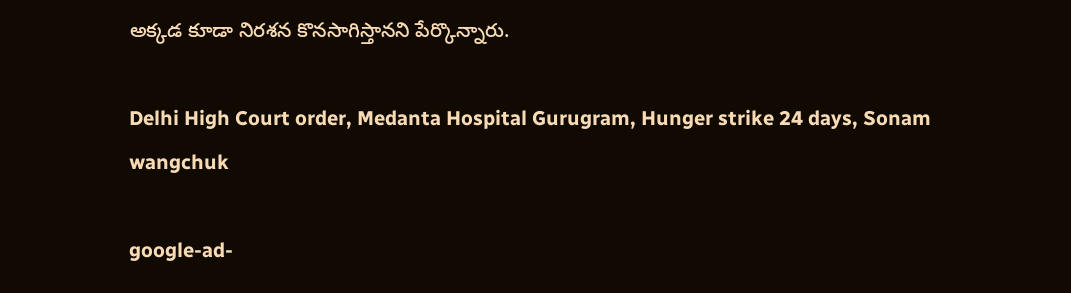అక్కడ కూడా నిరశన కొనసాగిస్తానని పేర్కొన్నారు.

Delhi High Court order, Medanta Hospital Gurugram, Hunger strike 24 days, Sonam wangchuk

google-ad-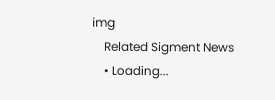img
    Related Sigment News
    • Loading...